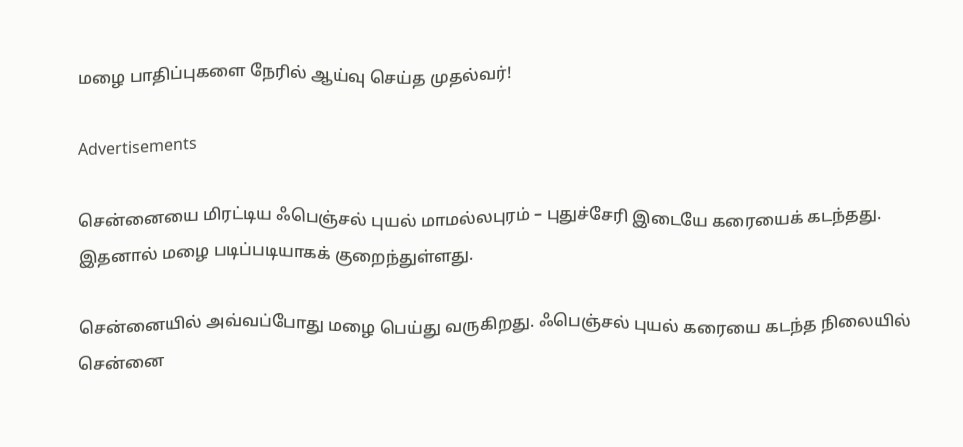மழை பாதிப்புகளை நேரில் ஆய்வு செய்த முதல்வர்!

Advertisements

சென்னையை மிரட்டிய ஃபெஞ்சல் புயல் மாமல்லபுரம் – புதுச்சேரி இடையே கரையைக் கடந்தது. இதனால் மழை படிப்படியாகக் குறைந்துள்ளது.

சென்னையில் அவ்வப்போது மழை பெய்து வருகிறது. ஃபெஞ்சல் புயல் கரையை கடந்த நிலையில் சென்னை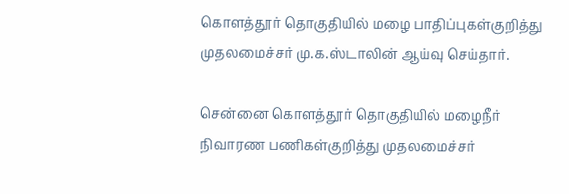கொளத்தூர் தொகுதியில் மழை பாதிப்புகள்குறித்து முதலமைச்சர் மு.க.ஸ்டாலின் ஆய்வு செய்தார்.

சென்னை கொளத்தூர் தொகுதியில் மழைநீர் நிவாரண பணிகள்குறித்து முதலமைச்சர்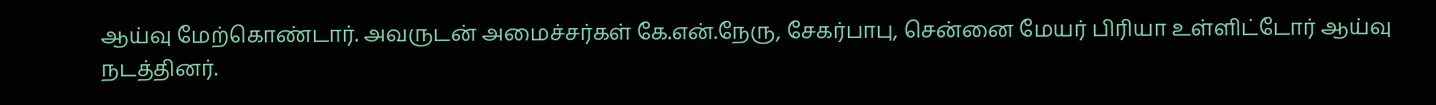ஆய்வு மேற்கொண்டார். அவருடன் அமைச்சர்கள் கே.என்.நேரு, சேகர்பாபு, சென்னை மேயர் பிரியா உள்ளிட்டோர் ஆய்வு நடத்தினர்.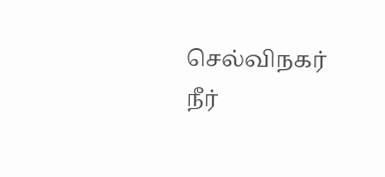செல்விநகர் நீர்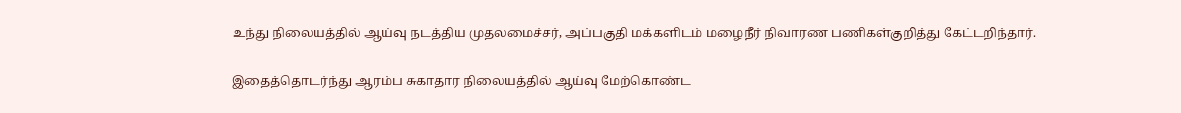உந்து நிலையத்தில் ஆய்வு நடத்திய முதலமைச்சர், அப்பகுதி மக்களிடம் மழைநீர் நிவாரண பணிகள்குறித்து கேட்டறிந்தார்.

இதைத்தொடர்ந்து ஆரம்ப சுகாதார நிலையத்தில் ஆய்வு மேற்கொண்ட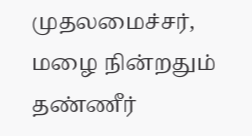முதலமைச்சர், மழை நின்றதும் தண்ணீர்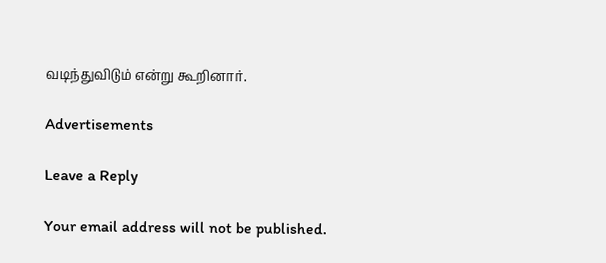வடிந்துவிடும் என்று கூறினார்.

Advertisements

Leave a Reply

Your email address will not be published.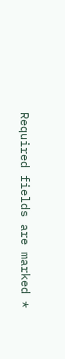Required fields are marked *